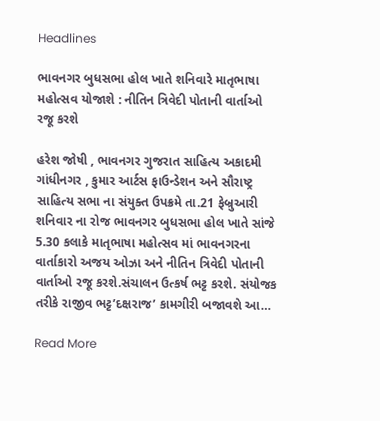Headlines

ભાવનગર બુધસભા હોલ ખાતે શનિવારે માતૃભાષા મહોત્સવ યોજાશે : નીતિન ત્રિવેદી પોતાની વાર્તાઓ રજૂ કરશે

હરેશ જોષી , ભાવનગર ગુજરાત સાહિત્ય અકાદમી ગાંધીનગર , કુમાર આર્ટસ ફાઉન્ડેશન અને સૌરાષ્ટ્ર સાહિત્ય સભા ના સંયુક્ત ઉપક્રમે તા.21 ફેબ્રુઆરી શનિવાર ના રોજ ભાવનગર બુધસભા હોલ ખાતે સાંજે 5.30 કલાકે માતૃભાષા મહોત્સવ માં ભાવનગરના વાર્તાકારો અજય ઓઝા અને નીતિન ત્રિવેદી પોતાની વાર્તાઓ રજૂ કરશે.સંચાલન ઉત્કર્ષ ભટ્ટ કરશે. સંયોજક તરીકે રાજીવ ભટ્ટ’દક્ષરાજ’ કામગીરી બજાવશે આ…

Read More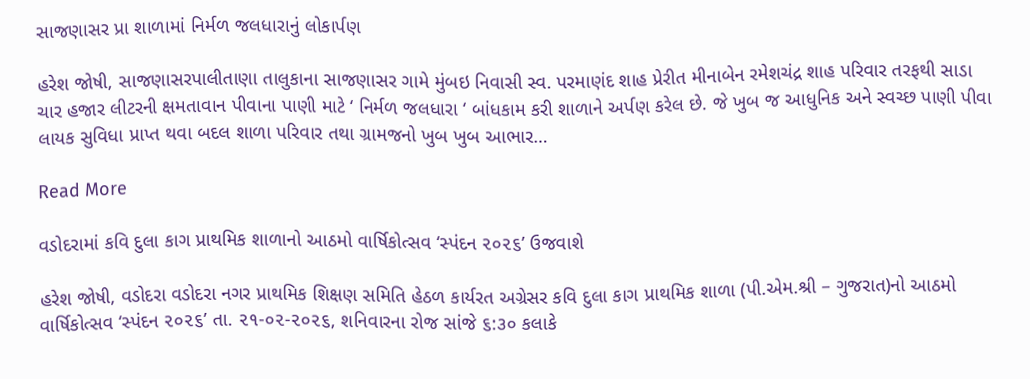સાજણાસર પ્રા શાળામાં નિર્મળ જલધારાનું લોકાર્પણ

હરેશ જોષી, સાજણાસરપાલીતાણા તાલુકાના સાજણાસર ગામે મુંબઇ નિવાસી સ્વ. પરમાણંદ શાહ પ્રેરીત મીનાબેન રમેશચંદ્ર શાહ પરિવાર તરફથી સાડા ચાર હજાર લીટરની ક્ષમતાવાન પીવાના પાણી માટે ‘ નિર્મળ જલધારા ‘ બાંધકામ કરી શાળાને અર્પણ કરેલ છે. જે ખુબ જ આધુનિક અને સ્વચ્છ પાણી પીવા લાયક સુવિધા પ્રાપ્ત થવા બદલ શાળા પરિવાર તથા ગ્રામજનો ખુબ ખુબ આભાર…

Read More

વડોદરામાં કવિ દુલા કાગ પ્રાથમિક શાળાનો આઠમો વાર્ષિકોત્સવ ‘સ્પંદન ૨૦૨૬’ ઉજવાશે

હરેશ જોષી, વડોદરા વડોદરા નગર પ્રાથમિક શિક્ષણ સમિતિ હેઠળ કાર્યરત અગ્રેસર કવિ દુલા કાગ પ્રાથમિક શાળા (પી.એમ.શ્રી – ગુજરાત)નો આઠમો વાર્ષિકોત્સવ ‘સ્પંદન ૨૦૨૬’ તા. ૨૧-૦૨-૨૦૨૬, શનિવારના રોજ સાંજે ૬:૩૦ કલાકે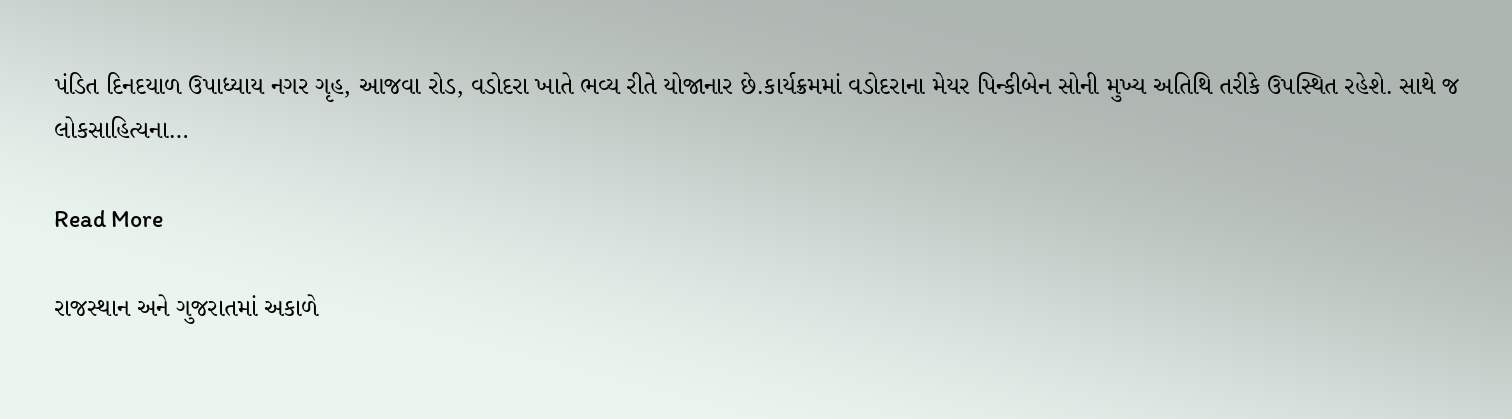પંડિત દિનદયાળ ઉપાધ્યાય નગર ગૃહ, આજવા રોડ, વડોદરા ખાતે ભવ્ય રીતે યોજાનાર છે.કાર્યક્રમમાં વડોદરાના મેયર પિન્કીબેન સોની મુખ્ય અતિથિ તરીકે ઉપસ્થિત રહેશે. સાથે જ લોકસાહિત્યના…

Read More

રાજસ્થાન અને ગુજરાતમાં અકાળે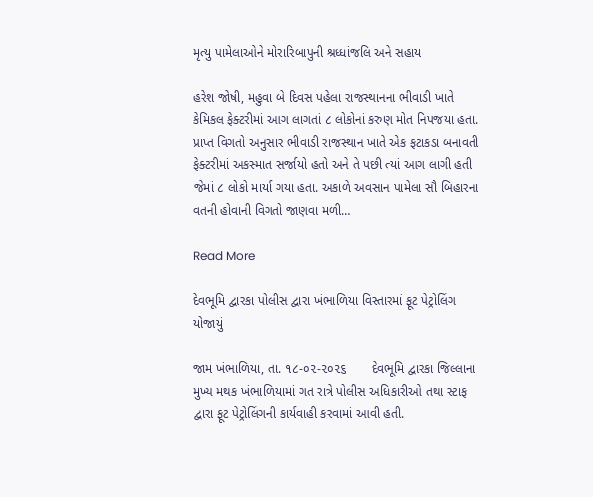મૃત્યુ પામેલાઓને મોરારિબાપુની શ્રધ્ધાંજલિ અને સહાય

હરેશ જોષી, મહુવા બે દિવસ પહેલા રાજસ્થાનના ભીવાડી ખાતે કેમિકલ ફેક્ટરીમાં આગ લાગતાં ૮ લોકોનાં કરુણ મોત નિપજયા હતા. પ્રાપ્ત વિગતો અનુસાર ભીવાડી રાજસ્થાન ખાતે એક ફટાકડા બનાવતી ફેક્ટરીમાં અકસ્માત સર્જાયો હતો અને તે પછી ત્યાં આગ લાગી હતી જેમાં ૮ લોકો માર્યા ગયા હતા. અકાળે અવસાન પામેલા સૌ બિહારના વતની હોવાની વિગતો જાણવા મળી…

Read More

દેવભૂમિ દ્વારકા પોલીસ દ્વારા ખંભાળિયા વિસ્તારમાં ફૂટ પેટ્રોલિંગ યોજાયું

જામ ખંભાળિયા, તા. ૧૮-૦૨-૨૦૨૬       દેવભૂમિ દ્વારકા જિલ્લાના મુખ્ય મથક ખંભાળિયામાં ગત રાત્રે પોલીસ અધિકારીઓ તથા સ્ટાફ દ્વારા ફૂટ પેટ્રોલિંગની કાર્યવાહી કરવામાં આવી હતી.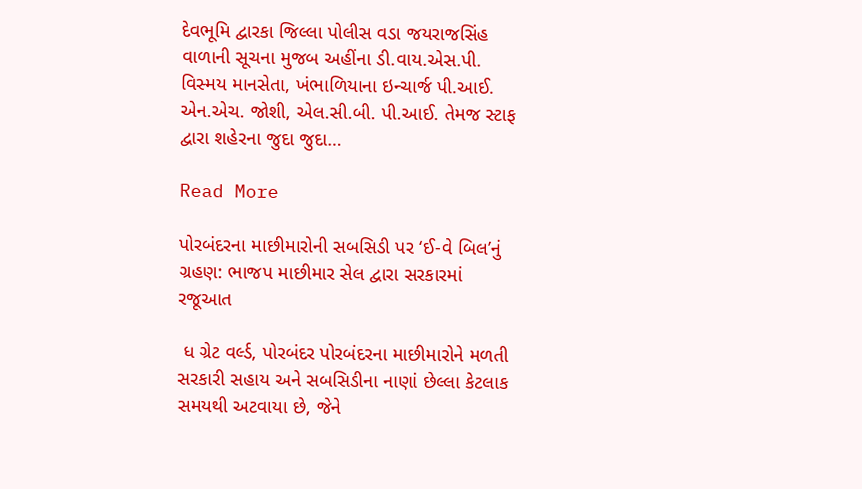દેવભૂમિ દ્વારકા જિલ્લા પોલીસ વડા જયરાજસિંહ વાળાની સૂચના મુજબ અહીંના ડી.વાય.એસ.પી. વિસ્મય માનસેતા, ખંભાળિયાના ઇન્ચાર્જ પી.આઈ. એન.એચ. જોશી, એલ.સી.બી. પી.આઈ. તેમજ સ્ટાફ દ્વારા શહેરના જુદા જુદા…

Read More

પોરબંદરના માછીમારોની સબસિડી પર ‘ઈ-વે બિલ’નું ગ્રહણ: ભાજપ માછીમાર સેલ દ્વારા સરકારમાં રજૂઆત

 ધ ગ્રેટ વર્લ્ડ, પોરબંદર પોરબંદરના માછીમારોને મળતી સરકારી સહાય અને સબસિડીના નાણાં છેલ્લા કેટલાક સમયથી અટવાયા છે, જેને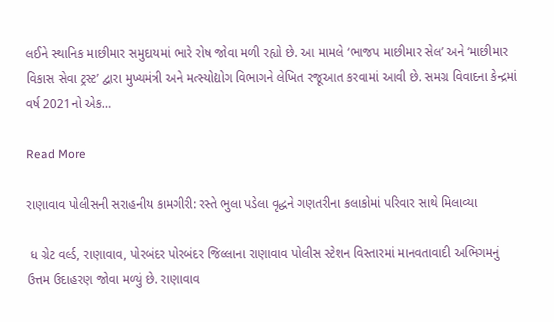લઈને સ્થાનિક માછીમાર સમુદાયમાં ભારે રોષ જોવા મળી રહ્યો છે. આ મામલે ‘ભાજપ માછીમાર સેલ’ અને ‘માછીમાર વિકાસ સેવા ટ્રસ્ટ’ દ્વારા મુખ્યમંત્રી અને મત્સ્યોદ્યોગ વિભાગને લેખિત રજૂઆત કરવામાં આવી છે. સમગ્ર વિવાદના કેન્દ્રમાં વર્ષ 2021નો એક…

Read More

રાણાવાવ પોલીસની સરાહનીય કામગીરી: રસ્તે ભુલા પડેલા વૃદ્ધને ગણતરીના કલાકોમાં પરિવાર સાથે મિલાવ્યા

 ધ ગ્રેટ વર્લ્ડ, રાણાવાવ, પોરબંદર પોરબંદર જિલ્લાના રાણાવાવ પોલીસ સ્ટેશન વિસ્તારમાં માનવતાવાદી અભિગમનું ઉત્તમ ઉદાહરણ જોવા મળ્યું છે. રાણાવાવ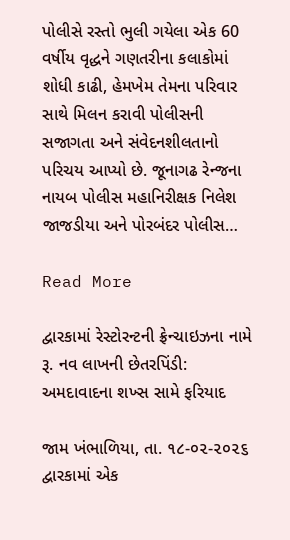પોલીસે રસ્તો ભુલી ગયેલા એક 60 વર્ષીય વૃદ્ધને ગણતરીના કલાકોમાં શોધી કાઢી, હેમખેમ તેમના પરિવાર સાથે મિલન કરાવી પોલીસની સજાગતા અને સંવેદનશીલતાનો પરિચય આપ્યો છે. જૂનાગઢ રેન્જના નાયબ પોલીસ મહાનિરીક્ષક નિલેશ જાજડીયા અને પોરબંદર પોલીસ…

Read More

દ્વારકામાં રેસ્ટોરન્ટની ફ્રેન્ચાઇઝના નામે રૂ. નવ લાખની છેતરપિંડી: અમદાવાદના શખ્સ સામે ફરિયાદ

જામ ખંભાળિયા, તા. ૧૮-૦૨-૨૦૨૬         દ્વારકામાં એક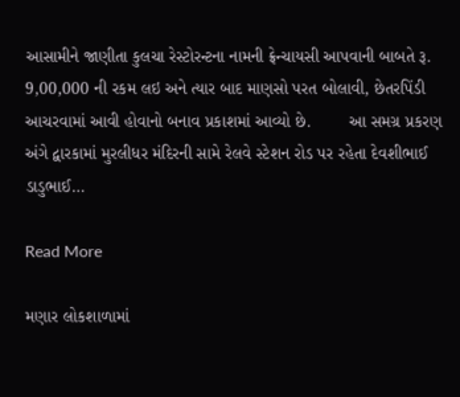આસામીને જાણીતા કુલચા રેસ્ટોરન્ટના નામની ફ્રેન્ચાયસી આપવાની બાબતે રૂ. 9,00,000 ની રકમ લઇ અને ત્યાર બાદ માણસો પરત બોલાવી, છેતરપિંડી આચરવામાં આવી હોવાનો બનાવ પ્રકાશમાં આવ્યો છે.        આ સમગ્ર પ્રકરણ અંગે દ્વારકામાં મુરલીધર મંદિરની સામે રેલવે સ્ટેશન રોડ પર રહેતા દેવશીભાઈ ડાડુભાઈ…

Read More

મણાર લોકશાળામાં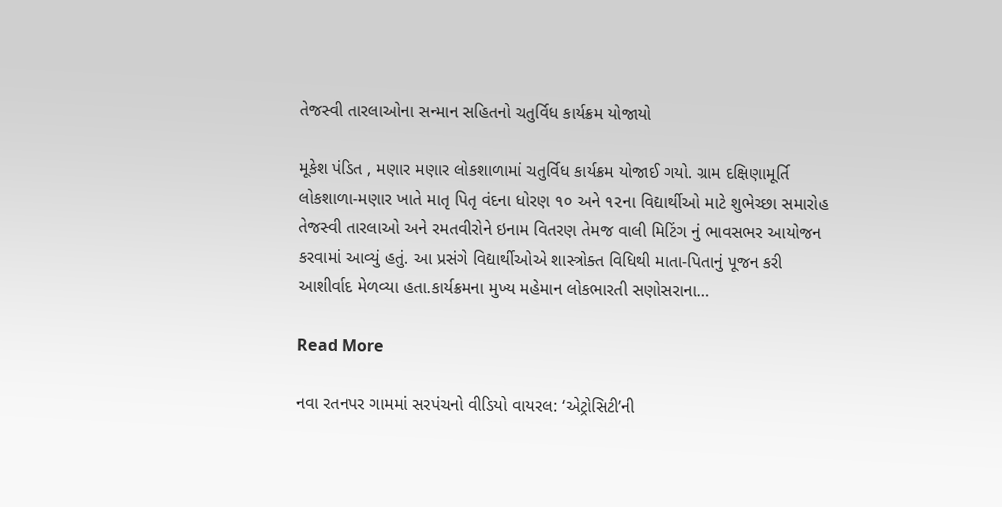તેજસ્વી તારલાઓના સન્માન સહિતનો ચતુર્વિધ કાર્યક્રમ યોજાયો

મૂકેશ પંડિત , મણાર મણાર લોકશાળામાં ચતુર્વિધ કાર્યક્રમ યોજાઈ ગયો. ગ્રામ દક્ષિણામૂર્તિ લોકશાળા-મણાર ખાતે માતૃ પિતૃ વંદના ધોરણ ૧૦ અને ૧૨ના વિદ્યાર્થીઓ માટે શુભેચ્છા સમારોહ તેજસ્વી તારલાઓ અને રમતવીરોને ઇનામ વિતરણ તેમજ વાલી મિટિંગ નું ભાવસભર આયોજન કરવામાં આવ્યું હતું. આ પ્રસંગે વિદ્યાર્થીઓએ શાસ્ત્રોક્ત વિધિથી માતા-પિતાનું પૂજન કરી આશીર્વાદ મેળવ્યા હતા.કાર્યક્રમના મુખ્ય મહેમાન લોકભારતી સણોસરાના…

Read More

નવા રતનપર ગામમાં સરપંચનો વીડિયો વાયરલ: ‘એટ્રોસિટી’ની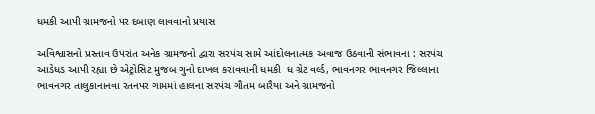ધમકી આપી ગ્રામજનો પર દબાણ લાવવાનો પ્રયાસ

અવિશ્વાસનો પ્રસ્તાવ ઉપરાંત અનેક ગ્રામજનો દ્વારા સરપંચ સામે આંદોલનાત્મક અવાજ ઉઠવાની સંભાવના : સરપંચ આડેધડ આપી રહ્યા છે એટ્રોસિટ મુજબ ગુનો દાખલ કરાવવાની ધમકી  ધ ગ્રેટ વર્લ્ડ, ભાવનગર ભાવનગર જિલ્લાના ભાવનગર તાલુકાનાનવા રતનપર ગામમાં હાલના સરપંચ ગૌતમ બારૈયા અને ગ્રામજનો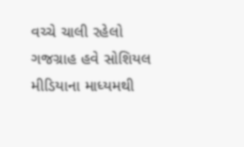વચ્ચે ચાલી રહેલો ગજગ્રાહ હવે સોશિયલ મીડિયાના માધ્યમથી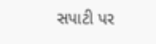સપાટી પર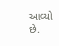આવ્યો છે.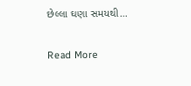છેલ્લા ઘણા સમયથી…

Read More